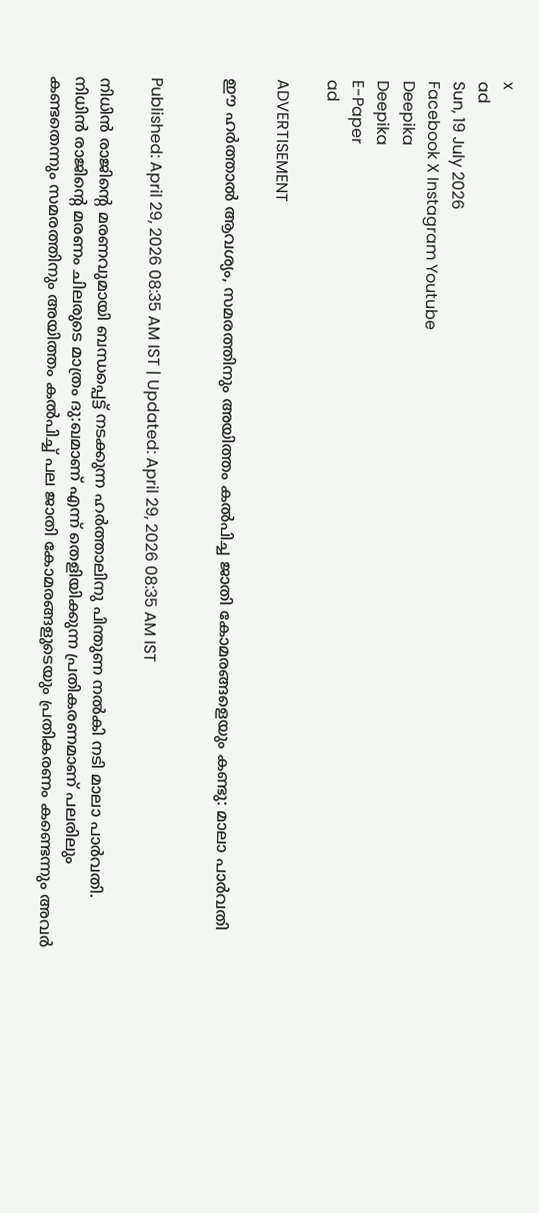x
ad
Sun, 19 July 2026
Facebook X Instagram Youtube
Deepika
Deepika
E-Paper
ad

ADVERTISEMENT

ഈ ഹർത്താൽ ആവശ്യം, സമരത്തിനും അയിത്തം കൽപിച്ച ജാതി കോമരങ്ങളെയും കണ്ടു: മാലാ പാർവതി


Published: April 29, 2026 08:35 AM IST | Updated: April 29, 2026 08:35 AM IST

നിധിൻ രാജിന്‍റെ മരണവുമായി ബന്ധപ്പെട്ട് നടക്കുന്ന ഹർത്താലിനു പിന്തുണ നൽകി നടി മാലാ പാർവതി. നിധിൻ രാജിന്‍റെ മരണം ചിലരുടെ മാത്രം ദു:ഖമാണ് എന്ന് തെളിയിക്കുന്ന പ്രതികരണമാണ് പലരിലും കണ്ടതെന്നും സമരത്തിനും അയിത്തം കൽപിച്ച് പല ജാതി കോമരങ്ങളുടെയും പ്രതികരണം കണ്ടെന്നും അവർ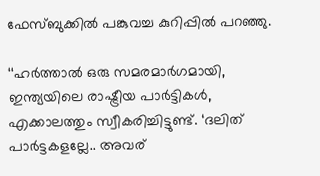ഫേസ്ബുക്കിൽ പങ്കുവച്ച കുറിപ്പിൽ പറഞ്ഞു.

‘‘ഹർത്താൽ ഒരു സമരമാർഗമായി, ഇന്ത്യയിലെ രാഷ്ട്രീയ പാർട്ടികൾ, എക്കാലത്തും സ്വീകരിച്ചിട്ടുണ്ട്. ‘ദലിത് പാർട്ടകളല്ലേ.. അവര്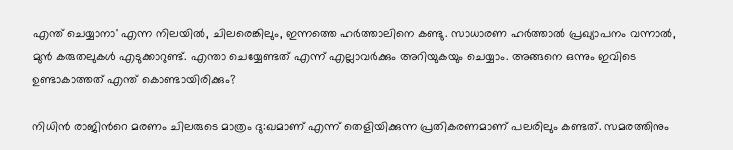എന്ത് ചെയ്യാനാ' എന്ന നിലയിൽ, ചിലരെങ്കിലും, ഇന്നത്തെ ഹർത്താലിനെ കണ്ടു. സാധാരണ ഹർത്താൽ പ്രഖ്യാ‌പനം വന്നാൽ, മുൻ കരുതലുകൾ എടുക്കാറുണ്ട്. എന്താ ചെയ്യേണ്ടത് എന്ന് എല്ലാവർക്കും അറിയുകയും ചെയ്യാം. അങ്ങനെ ഒന്നും ഇവിടെ ഉണ്ടാകാത്തത് എന്ത് കൊണ്ടായിരിക്കും?

നിധിൻ രാജിന്‍റെ മരണം ചിലരുടെ മാത്രം ദു:ഖമാണ് എന്ന് തെളിയിക്കുന്ന പ്രതികരണമാണ് പലരിലും കണ്ടത്. സമരത്തിനും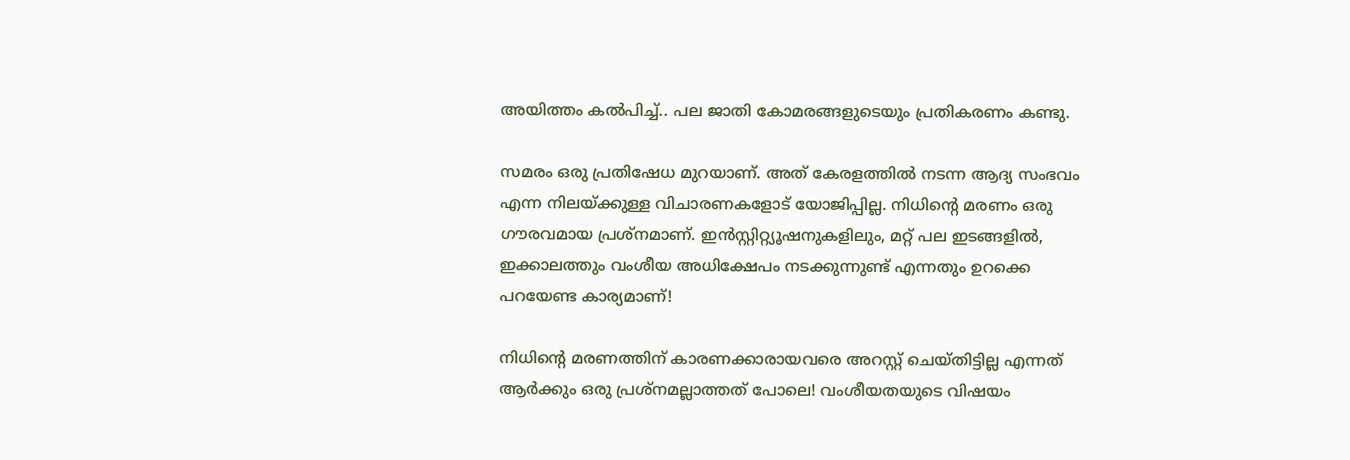അയിത്തം കൽപിച്ച്.. പല ജാതി കോമരങ്ങളുടെയും പ്രതികരണം കണ്ടു.

സമരം ഒരു പ്രതിഷേധ മുറയാണ്. അത് കേരളത്തിൽ നടന്ന ആദ്യ സംഭവം എന്ന നിലയ്ക്കുള്ള വിചാരണകളോട് യോജിപ്പില്ല. നിധിന്‍റെ മരണം ഒരു ഗൗരവമായ പ്രശ്നമാണ്. ഇൻസ്റ്റിറ്റ്യൂഷനുകളിലും, മറ്റ് പല ഇടങ്ങളിൽ, ഇക്കാലത്തും വംശീയ അധിക്ഷേപം നടക്കുന്നുണ്ട് എന്നതും ഉറക്കെ പറയേണ്ട കാര്യമാണ്!

നിധിന്‍റെ മരണത്തിന് കാരണക്കാരായവരെ അറസ്റ്റ് ചെയ്തിട്ടില്ല എന്നത് ആർക്കും ഒരു പ്രശ്നമല്ലാത്തത് പോലെ! വംശീയതയുടെ വിഷയം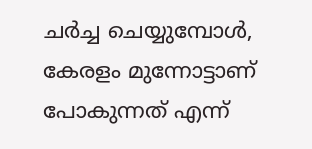ചർച്ച ചെയ്യുമ്പോൾ, കേരളം മുന്നോട്ടാണ് പോകുന്നത് എന്ന്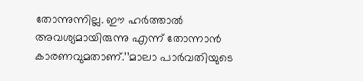തോന്നുന്നില്ല. ഈ ഹർത്താൽ അവശ്യമായിരുന്നു എന്ന് തോന്നാൻ കാരണവുമതാണ്.’’മാലാ പാർവതിയുടെ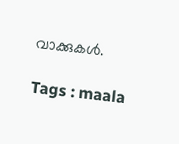വാക്കുകൾ.

Tags : maala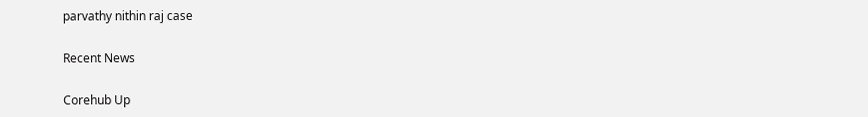parvathy nithin raj case

Recent News

Corehub Up